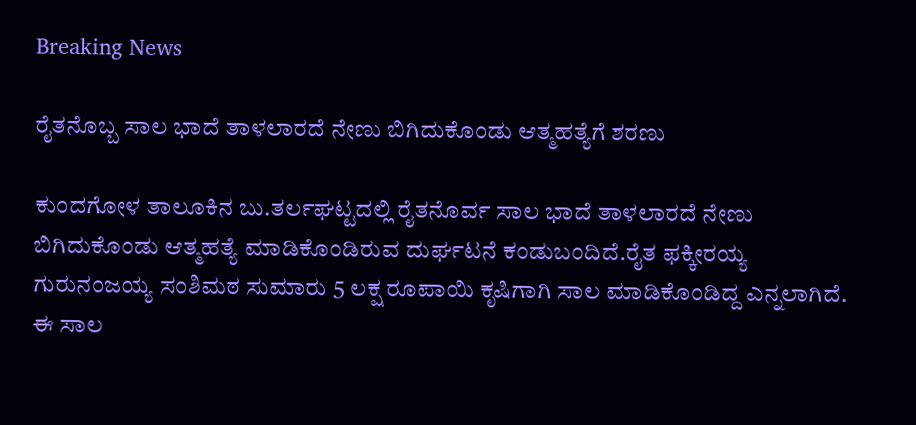Breaking News

ರೈತನೊಬ್ಬ ಸಾಲ ಭಾದೆ ತಾಳಲಾರದೆ ನೇಣು ಬಿಗಿದುಕೊಂಡು ಆತ್ಮಹತ್ಯೆಗೆ ಶರಣು

ಕುಂದಗೋಳ ತಾಲೂಕಿನ ಬು.ತರ್ಲಘಟ್ಟದಲ್ಲಿ ರೈತನೊರ್ವ ಸಾಲ ಭಾದೆ ತಾಳಲಾರದೆ ನೇಣು ಬಿಗಿದುಕೊಂಡು ಆತ್ಮಹತ್ಯೆ ಮಾಡಿಕೊಂಡಿರುವ ದುರ್ಘಟನೆ ಕಂಡುಬಂದಿದೆ.ರೈತ ಫಕ್ಕೀರಯ್ಯ ಗುರುನಂಜಯ್ಯ ಸಂಶಿಮಠ ಸುಮಾರು 5 ಲಕ್ಷ ರೂಪಾಯಿ ಕೃಷಿಗಾಗಿ ಸಾಲ ಮಾಡಿಕೊಂಡಿದ್ದ ಎನ್ನಲಾಗಿದೆ. ಈ ಸಾಲ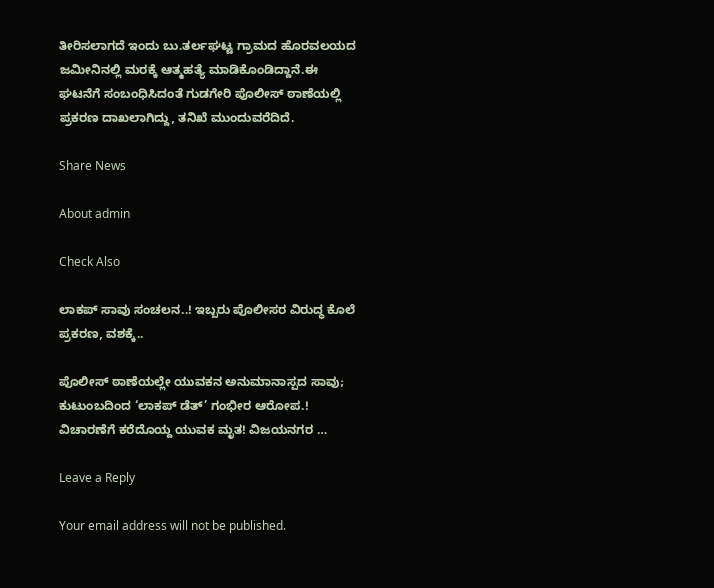ತೀರಿಸಲಾಗದೆ ಇಂದು ಬು.ತರ್ಲಘಟ್ಟ ಗ್ರಾಮದ ಹೊರವಲಯದ ಜಮೀನಿನಲ್ಲಿ ಮರಕ್ಕೆ ಆತ್ಮಹತ್ಯೆ ಮಾಡಿಕೊಂಡಿದ್ದಾನೆ.ಈ ಘಟನೆಗೆ ಸಂಬಂಧಿಸಿದಂತೆ ಗುಡಗೇರಿ ಪೊಲೀಸ್ ಠಾಣೆಯಲ್ಲಿ ಪ್ರಕರಣ ದಾಖಲಾಗಿದ್ದು, ತನಿಖೆ ಮುಂದುವರೆದಿದೆ.

Share News

About admin

Check Also

ಲಾಕಪ್ ಸಾವು ಸಂಚಲನ..! ಇಬ್ಬರು ಪೊಲೀಸರ ವಿರುದ್ಧ ಕೊಲೆ ಪ್ರಕರಣ, ವಶಕ್ಕೆ..

ಪೊಲೀಸ್ ಠಾಣೆಯಲ್ಲೇ ಯುವಕನ ಅನುಮಾನಾಸ್ಪದ ಸಾವು; ಕುಟುಂಬದಿಂದ ‘ಲಾಕಪ್ ಡೆತ್’ ಗಂಭೀರ ಆರೋಪ.! ವಿಚಾರಣೆಗೆ ಕರೆದೊಯ್ದ ಯುವಕ ಮೃತ! ವಿಜಯನಗರ …

Leave a Reply

Your email address will not be published.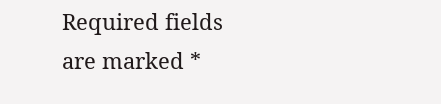Required fields are marked *